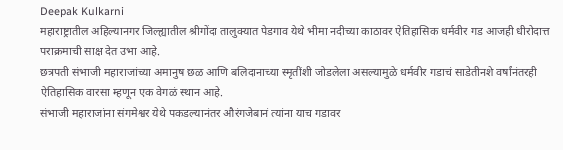Deepak Kulkarni
महाराष्ट्रातील अहिल्यानगर जिल्ह्यातील श्रीगोंदा तालुक्यात पेडगाव येथे भीमा नदीच्या काठावर ऐतिहासिक धर्मवीर गड आजही धीरोदात्त पराक्रमाची साक्ष देत उभा आहे.
छत्रपती संभाजी महाराजांच्या अमानुष छळ आणि बलिदानाच्या स्मृतींशी जोडलेला असल्यामुळे धर्मवीर गडाचं साडेतीनशे वर्षांनंतरही ऐतिहासिक वारसा म्हणून एक वेगळं स्थान आहे.
संभाजी महाराजांना संगमेश्वर येथे पकडल्यानंतर औरंगजेबानं त्यांना याच गडावर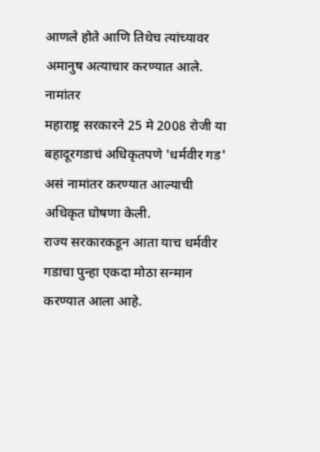आणले होते आणि तिथेच त्यांच्यावर अमानुष अत्याचार करण्यात आले.
नामांतर
महाराष्ट्र सरकारने 25 मे 2008 रोजी या बहादूरगडाचं अधिकृतपणे 'धर्मवीर गड' असं नामांतर करण्यात आल्याची अधिकृत घोषणा केली.
राज्य सरकारकडून आता याच धर्मवीर गडाचा पुन्हा एकदा मोठा सन्मान करण्यात आला आहे.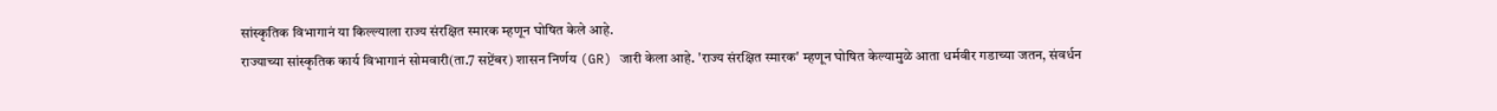सांस्कृतिक विभागानं या किल्ल्याला राज्य संरक्षित स्मारक म्हणून घोषित केले आहे.
राज्याच्या सांस्कृतिक कार्य विभागानं सोमवारी(ता.7 सप्टेंबर) शासन निर्णय (GR) जारी केला आहे. 'राज्य संरक्षित स्मारक' म्हणून घोषित केल्यामुळे आता धर्मवीर गडाच्या जतन, संवर्धन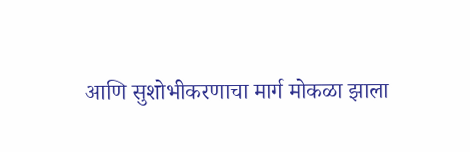आणि सुशोभीकरणाचा मार्ग मोकळा झाला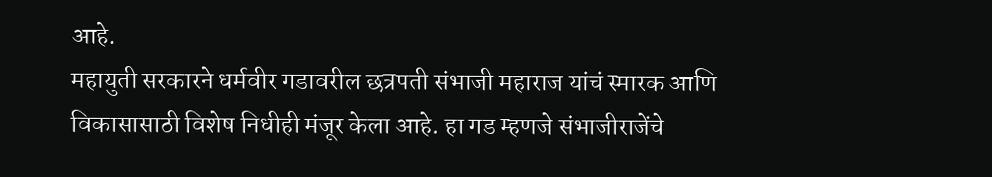आहे.
महायुती सरकारने धर्मवीर गडावरील छत्रपती संभाजी महाराज यांचं स्मारक आणि विकासासाठी विशेष निधीही मंजूर केला आहे. हा गड म्हणजे संभाजीराजेंचे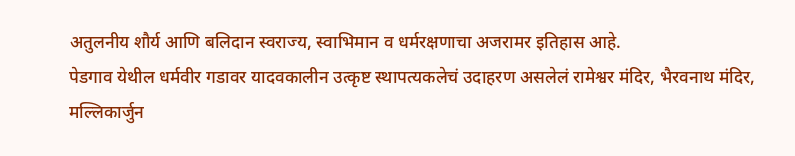अतुलनीय शौर्य आणि बलिदान स्वराज्य, स्वाभिमान व धर्मरक्षणाचा अजरामर इतिहास आहे.
पेडगाव येथील धर्मवीर गडावर यादवकालीन उत्कृष्ट स्थापत्यकलेचं उदाहरण असलेलं रामेश्वर मंदिर, भैरवनाथ मंदिर, मल्लिकार्जुन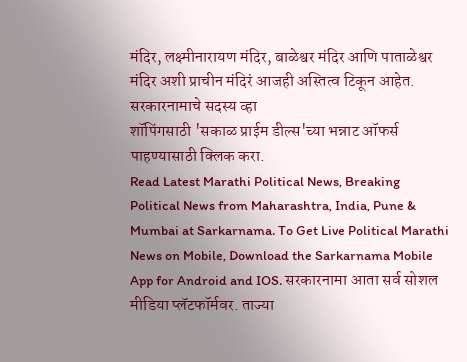मंदिर, लक्ष्मीनारायण मंदिर, बाळेश्वर मंदिर आणि पाताळेश्वर मंदिर अशी प्राचीन मंदिरं आजही अस्तित्व टिकून आहेत.
सरकारनामाचे सदस्य व्हा
शॉपिंगसाठी 'सकाळ प्राईम डील्स'च्या भन्नाट ऑफर्स पाहण्यासाठी क्लिक करा.
Read Latest Marathi Political News, Breaking Political News from Maharashtra, India, Pune & Mumbai at Sarkarnama. To Get Live Political Marathi News on Mobile, Download the Sarkarnama Mobile App for Android and IOS. सरकारनामा आता सर्व सोशल मीडिया प्लॅटफॉर्मवर. ताज्या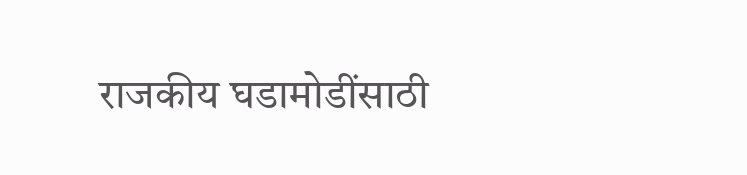राजकीय घडामोडींसाठी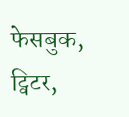फेसबुक, ट्विटर,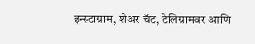इन्स्टाग्राम, शेअर चॅट, टेलिग्रामवर आणि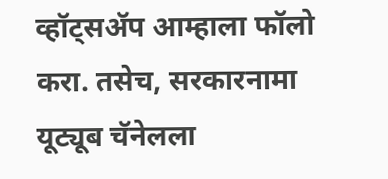व्हॉट्सॲप आम्हाला फॉलो करा. तसेच, सरकारनामा यूट्यूब चॅनेलला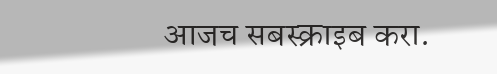आजच सबस्क्राइब करा.